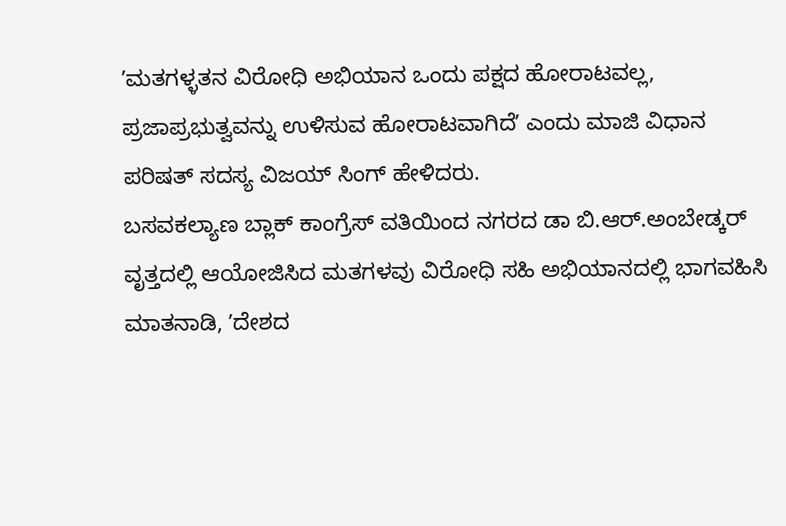ʼಮತಗಳ್ಳತನ ವಿರೋಧಿ ಅಭಿಯಾನ ಒಂದು ಪಕ್ಷದ ಹೋರಾಟವಲ್ಲ, ಪ್ರಜಾಪ್ರಭುತ್ವವನ್ನು ಉಳಿಸುವ ಹೋರಾಟವಾಗಿದೆʼ ಎಂದು ಮಾಜಿ ವಿಧಾನ ಪರಿಷತ್ ಸದಸ್ಯ ವಿಜಯ್ ಸಿಂಗ್ ಹೇಳಿದರು.
ಬಸವಕಲ್ಯಾಣ ಬ್ಲಾಕ್ ಕಾಂಗ್ರೆಸ್ ವತಿಯಿಂದ ನಗರದ ಡಾ ಬಿ.ಆರ್.ಅಂಬೇಡ್ಕರ್ ವೃತ್ತದಲ್ಲಿ ಆಯೋಜಿಸಿದ ಮತಗಳವು ವಿರೋಧಿ ಸಹಿ ಅಭಿಯಾನದಲ್ಲಿ ಭಾಗವಹಿಸಿ ಮಾತನಾಡಿ, ʼದೇಶದ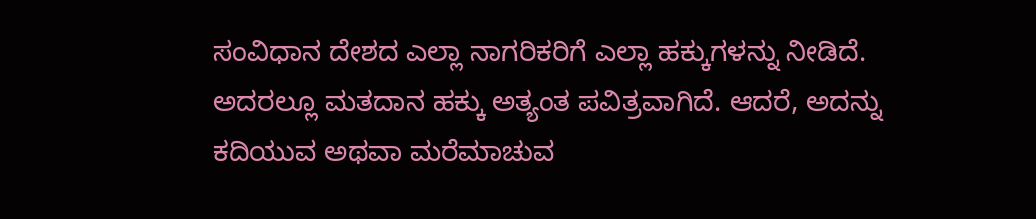ಸಂವಿಧಾನ ದೇಶದ ಎಲ್ಲಾ ನಾಗರಿಕರಿಗೆ ಎಲ್ಲಾ ಹಕ್ಕುಗಳನ್ನು ನೀಡಿದೆ. ಅದರಲ್ಲೂ ಮತದಾನ ಹಕ್ಕು ಅತ್ಯಂತ ಪವಿತ್ರವಾಗಿದೆ. ಆದರೆ, ಅದನ್ನು ಕದಿಯುವ ಅಥವಾ ಮರೆಮಾಚುವ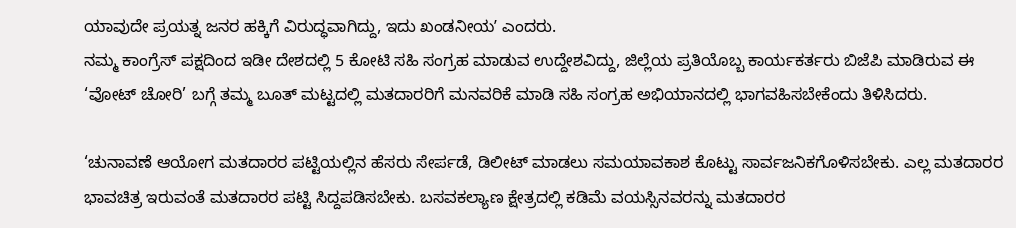ಯಾವುದೇ ಪ್ರಯತ್ನ ಜನರ ಹಕ್ಕಿಗೆ ವಿರುದ್ಧವಾಗಿದ್ದು, ಇದು ಖಂಡನೀಯʼ ಎಂದರು.
ನಮ್ಮ ಕಾಂಗ್ರೆಸ್ ಪಕ್ಷದಿಂದ ಇಡೀ ದೇಶದಲ್ಲಿ 5 ಕೋಟಿ ಸಹಿ ಸಂಗ್ರಹ ಮಾಡುವ ಉದ್ದೇಶವಿದ್ದು, ಜಿಲ್ಲೆಯ ಪ್ರತಿಯೊಬ್ಬ ಕಾರ್ಯಕರ್ತರು ಬಿಜೆಪಿ ಮಾಡಿರುವ ಈ ‘ವೋಟ್ ಚೋರಿ’ ಬಗ್ಗೆ ತಮ್ಮ ಬೂತ್ ಮಟ್ಟದಲ್ಲಿ ಮತದಾರರಿಗೆ ಮನವರಿಕೆ ಮಾಡಿ ಸಹಿ ಸಂಗ್ರಹ ಅಭಿಯಾನದಲ್ಲಿ ಭಾಗವಹಿಸಬೇಕೆಂದು ತಿಳಿಸಿದರು.

‘ಚುನಾವಣೆ ಆಯೋಗ ಮತದಾರರ ಪಟ್ಟಿಯಲ್ಲಿನ ಹೆಸರು ಸೇರ್ಪಡೆ, ಡಿಲೀಟ್ ಮಾಡಲು ಸಮಯಾವಕಾಶ ಕೊಟ್ಟು ಸಾರ್ವಜನಿಕಗೊಳಿಸಬೇಕು. ಎಲ್ಲ ಮತದಾರರ ಭಾವಚಿತ್ರ ಇರುವಂತೆ ಮತದಾರರ ಪಟ್ಟಿ ಸಿದ್ದಪಡಿಸಬೇಕು. ಬಸವಕಲ್ಯಾಣ ಕ್ಷೇತ್ರದಲ್ಲಿ ಕಡಿಮೆ ವಯಸ್ಸಿನವರನ್ನು ಮತದಾರರ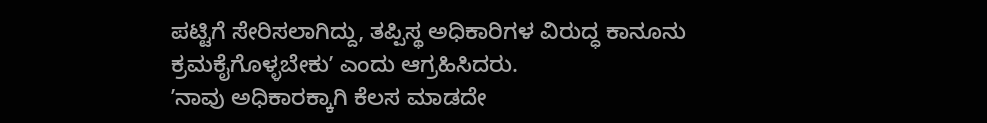ಪಟ್ಟಿಗೆ ಸೇರಿಸಲಾಗಿದ್ದು, ತಪ್ಪಿಸ್ಥ ಅಧಿಕಾರಿಗಳ ವಿರುದ್ಧ ಕಾನೂನು ಕ್ರಮಕೈಗೊಳ್ಳಬೇಕುʼ ಎಂದು ಆಗ್ರಹಿಸಿದರು.
ʼನಾವು ಅಧಿಕಾರಕ್ಕಾಗಿ ಕೆಲಸ ಮಾಡದೇ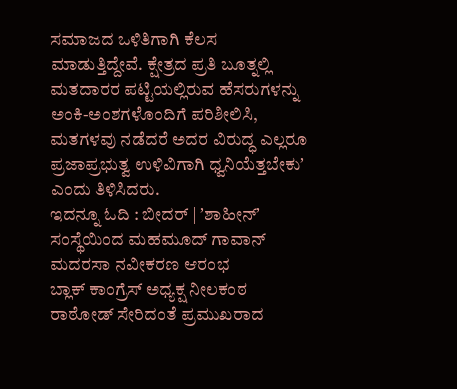ಸಮಾಜದ ಒಳಿತಿಗಾಗಿ ಕೆಲಸ ಮಾಡುತ್ತಿದ್ದೇವೆ. ಕ್ಷೇತ್ರದ ಪ್ರತಿ ಬೂತ್ನಲ್ಲಿ ಮತದಾರರ ಪಟ್ಟಿಯಲ್ಲಿರುವ ಹೆಸರುಗಳನ್ನು ಅಂಕಿ-ಅಂಶಗಳೊಂದಿಗೆ ಪರಿಶೀಲಿಸಿ, ಮತಗಳವು ನಡೆದರೆ ಅದರ ವಿರುದ್ಧ ಎಲ್ಲರೂ ಪ್ರಜಾಪ್ರಭುತ್ವ ಉಳಿವಿಗಾಗಿ ಧ್ವನಿಯೆತ್ತಬೇಕುʼ ಎಂದು ತಿಳಿಸಿದರು.
ಇದನ್ನೂ ಓದಿ : ಬೀದರ್ | ʼಶಾಹೀನ್ʼ ಸಂಸ್ಥೆಯಿಂದ ಮಹಮೂದ್ ಗಾವಾನ್ ಮದರಸಾ ನವೀಕರಣ ಆರಂಭ
ಬ್ಲಾಕ್ ಕಾಂಗ್ರೆಸ್ ಅಧ್ಯಕ್ಷ ನೀಲಕಂಠ ರಾಠೋಡ್ ಸೇರಿದಂತೆ ಪ್ರಮುಖರಾದ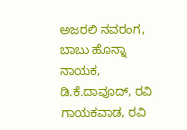ಅಜರಲಿ ನವರಂಗ, ಬಾಬು ಹೊನ್ನಾ ನಾಯಕ, ಡಿ.ಕೆ.ದಾವೂದ್, ರವಿ ಗಾಯಕವಾಡ, ರವಿ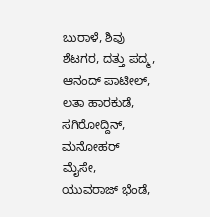ಬುರಾಳೆ, ಶಿವು ಶೆಟಗರ, ದತ್ತು ಪದ್ಮ, ಆನಂದ್ ಪಾಟೀಲ್, ಲತಾ ಹಾರಕುಡೆ, ಸಗಿರೋದ್ದಿನ್, ಮನೋಹರ್ ಮೈಸೇ, ಯುವರಾಜ್ ಭೆಂಡೆ,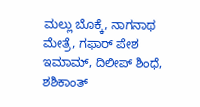ಮಲ್ಲು ಬೊಕ್ಕೆ, ನಾಗನಾಥ ಮೇತ್ರೆ, ಗಫಾರ್ ಪೇಶ ಇಮಾಮ್, ದಿಲೀಪ್ ಶಿಂಧೆ, ಶಶಿಕಾಂತ್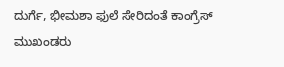ದುರ್ಗೆ, ಭೀಮಶಾ ಫುಲೆ ಸೇರಿದಂತೆ ಕಾಂಗ್ರೆಸ್ ಮುಖಂಡರು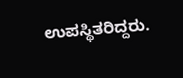ಉಪಸ್ಥಿತರಿದ್ದರು.